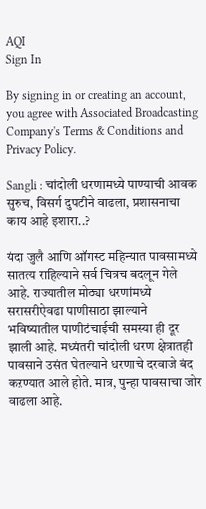AQI
Sign In

By signing in or creating an account, you agree with Associated Broadcasting Company's Terms & Conditions and Privacy Policy.

Sangli : चांदोली धरणामध्ये पाण्याची आवक सुरुच, विसर्ग दुपटीने वाढला, प्रशासनाचा काय आहे इशारा..?

यंदा जुलै आणि ऑगस्ट महिन्यात पावसामध्ये सातत्य राहिल्याने सर्व चित्रच बदलून गेले आहे. राज्यातील मोठ्या धरणांमध्ये सरासरीऐवढा पाणीसाठा झाल्याने भविष्यातील पाणीटंचाईची समस्या ही दूर झाली आहे. मध्यंतरी चांदोली धरण क्षेत्रातही पावसाने उसंत घेतल्याने धरणाचे दरवाजे बंद कऱण्यात आले होते. मात्र, पुन्हा पावसाचा जोर वाढला आहे.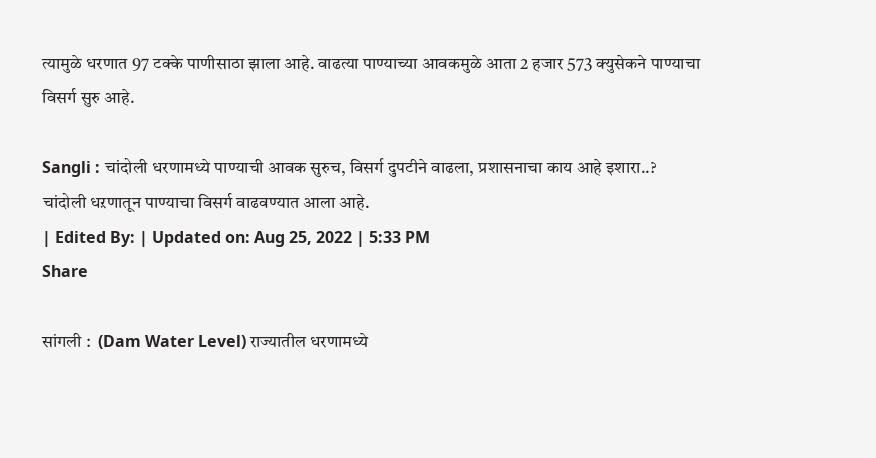त्यामुळे धरणात 97 टक्के पाणीसाठा झाला आहे. वाढत्या पाण्याच्या आवकमुळे आता 2 हजार 573 क्युसेकने पाण्याचा विसर्ग सुरु आहे.

Sangli : चांदोली धरणामध्ये पाण्याची आवक सुरुच, विसर्ग दुपटीने वाढला, प्रशासनाचा काय आहे इशारा..?
चांदोली धऱणातून पाण्याचा विसर्ग वाढवण्यात आला आहे.
| Edited By: | Updated on: Aug 25, 2022 | 5:33 PM
Share

सांगली :  (Dam Water Level) राज्यातील धरणामध्ये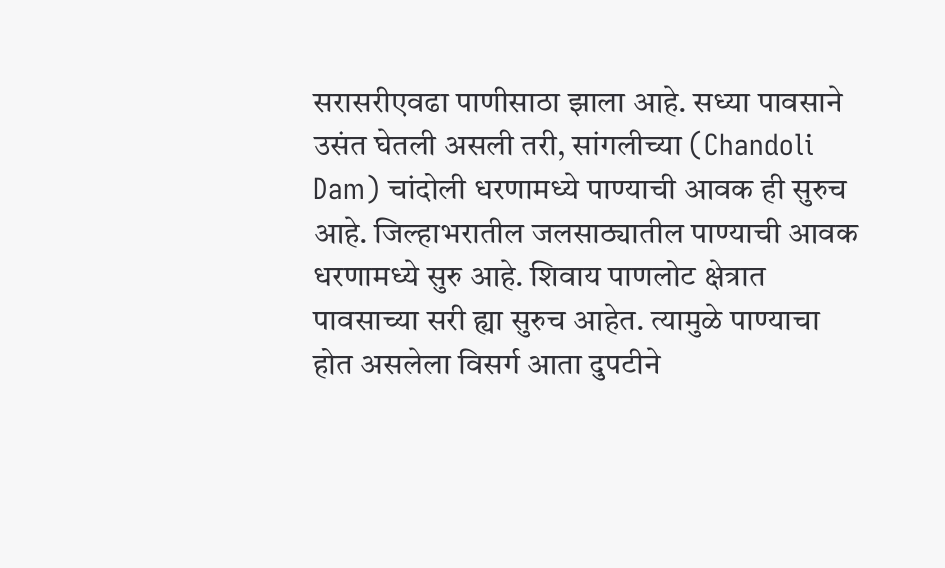सरासरीएवढा पाणीसाठा झाला आहे. सध्या पावसाने उसंत घेतली असली तरी, सांगलीच्या (Chandoli Dam) चांदोली धरणामध्ये पाण्याची आवक ही सुरुच आहे. जिल्हाभरातील जलसाठ्यातील पाण्याची आवक धरणामध्ये सुरु आहे. शिवाय पाणलोट क्षेत्रात पावसाच्या सरी ह्या सुरुच आहेत. त्यामुळे पाण्याचा होत असलेला विसर्ग आता दुपटीने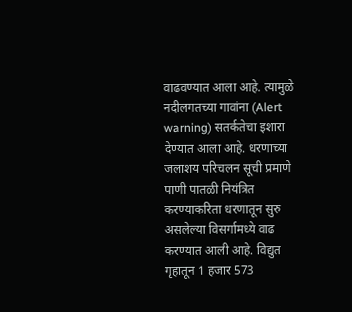वाढवण्यात आला आहे. त्यामुळे नदीलगतच्या गावांना (Alert warning) सतर्कतेचा इशारा देण्यात आला आहे. धरणाच्या जलाशय परिचलन सूची प्रमाणे पाणी पातळी नियंत्रित करण्याकरिता धरणातून सुरु असलेल्या विसर्गामध्ये वाढ करण्यात आली आहे. विद्युत गृहातून 1 हजार 573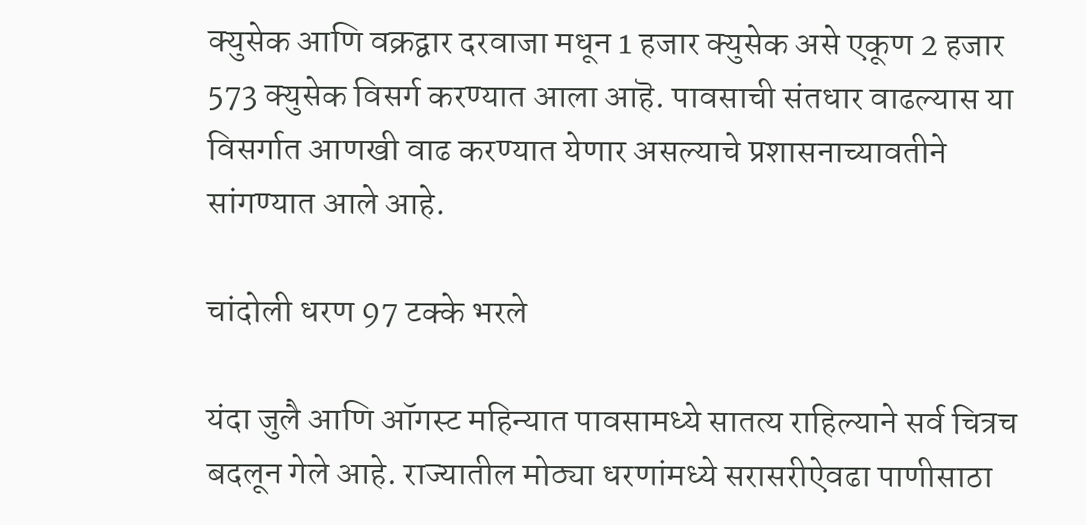क्युसेक आणि वक्रद्वार दरवाजा मधून 1 हजार क्युसेक असे एकूण 2 हजार 573 क्युसेक विसर्ग करण्यात आला आहॆ. पावसाची संतधार वाढल्यास या विसर्गात आणखी वाढ करण्यात येणार असल्याचे प्रशासनाच्यावतीने सांगण्यात आले आहे.

चांदोली धरण 97 टक्के भरले

यंदा जुलै आणि ऑगस्ट महिन्यात पावसामध्ये सातत्य राहिल्याने सर्व चित्रच बदलून गेले आहे. राज्यातील मोठ्या धरणांमध्ये सरासरीऐवढा पाणीसाठा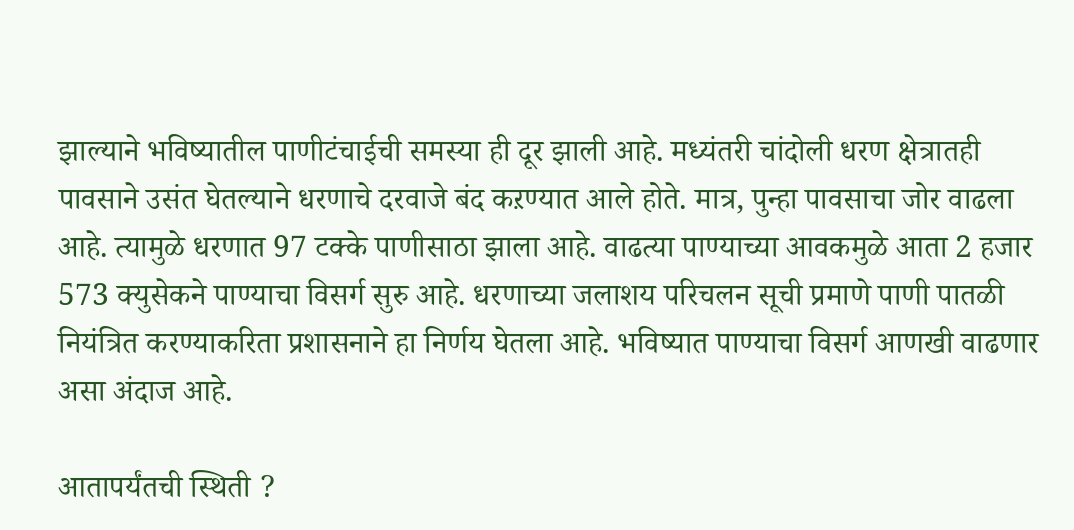झाल्याने भविष्यातील पाणीटंचाईची समस्या ही दूर झाली आहे. मध्यंतरी चांदोली धरण क्षेत्रातही पावसाने उसंत घेतल्याने धरणाचे दरवाजे बंद कऱण्यात आले होते. मात्र, पुन्हा पावसाचा जोर वाढला आहे. त्यामुळे धरणात 97 टक्के पाणीसाठा झाला आहे. वाढत्या पाण्याच्या आवकमुळे आता 2 हजार 573 क्युसेकने पाण्याचा विसर्ग सुरु आहे. धरणाच्या जलाशय परिचलन सूची प्रमाणे पाणी पातळी नियंत्रित करण्याकरिता प्रशासनाने हा निर्णय घेतला आहे. भविष्यात पाण्याचा विसर्ग आणखी वाढणार असा अंदाज आहे.

आतापर्यंतची स्थिती ?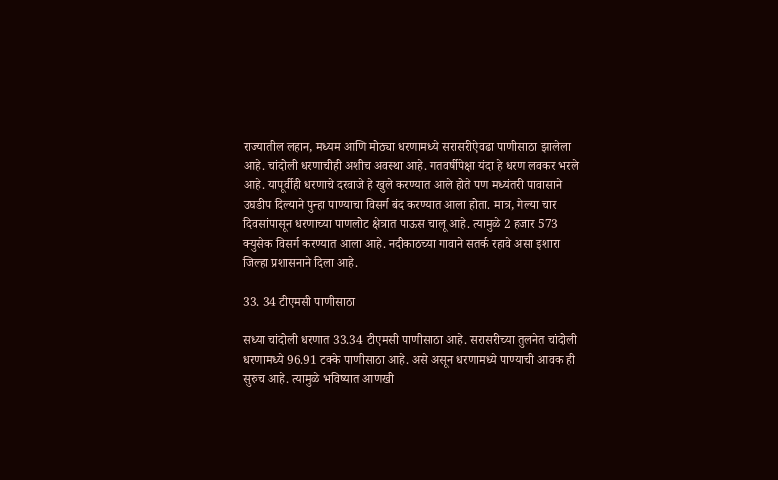राज्यातील लहान, मध्यम आणि मोठ्या धरणामध्ये सरासरीऐवढा पाणीसाठा झालेला आहे. चांदोली धरणाचीही अशीच अवस्था आहे. गतवर्षीपेक्षा यंदा हे धरण लवकर भरले आहे. यापूर्वीही धरणाचे दरवाजे हे खुले करण्यात आले होते पण मध्यंतरी पावासाने उघडीप दिल्याने पुन्हा पाण्याचा विसर्ग बंद करण्यात आला होता. मात्र, गेल्या चार दिवसांपासून धरणाच्या पाणलोट क्षेत्रात पाऊस चालू आहे. त्यामुळे 2 हजार 573 क्युसेक विसर्ग करण्यात आला आहे. नदीकाठच्या गावाने सतर्क रहावे असा इशारा जिल्हा प्रशासनाने दिला आहे.

33. 34 टीएमसी पाणीसाठा

सध्या चांदोली धरणात 33.34 टीएमसी पाणीसाठा आहे. सरासरीच्या तुलनेत चांदोली धरणामध्ये 96.91 टक्के पाणीसाठा आहे. असे असून धरणामध्ये पाण्याची आवक ही सुरुच आहे. त्यामुळे भविष्यात आणखी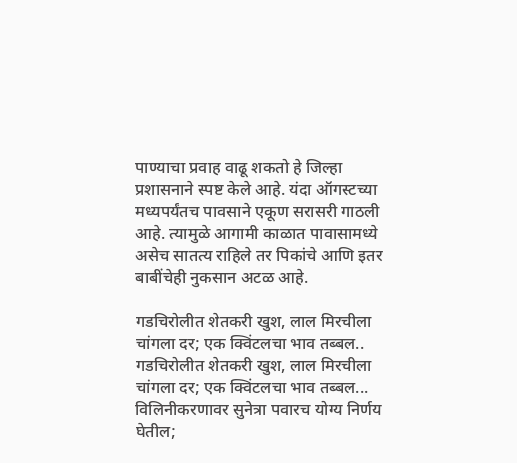पाण्याचा प्रवाह वाढू शकतो हे जिल्हा प्रशासनाने स्पष्ट केले आहे. यंदा ऑगस्टच्या मध्यपर्यंतच पावसाने एकूण सरासरी गाठली आहे. त्यामुळे आगामी काळात पावासामध्ये असेच सातत्य राहिले तर पिकांचे आणि इतर बाबींचेही नुकसान अटळ आहे.

गडचिरोलीत शेतकरी खुश, लाल मिरचीला चांगला दर; एक क्विंटलचा भाव तब्बल..
गडचिरोलीत शेतकरी खुश, लाल मिरचीला चांगला दर; एक क्विंटलचा भाव तब्बल...
विलिनीकरणावर सुनेत्रा पवारच योग्य निर्णय घेतील;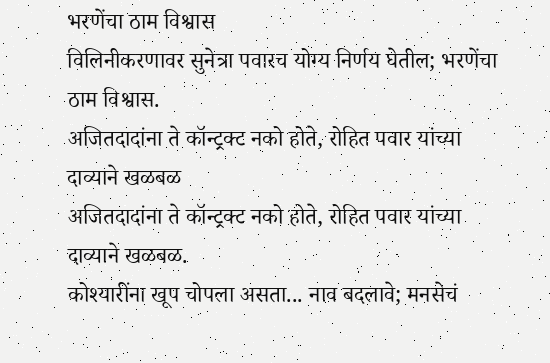भरणेंचा ठाम विश्वास
विलिनीकरणावर सुनेत्रा पवारच योग्य निर्णय घेतील; भरणेंचा ठाम विश्वास.
अजितदादांना ते कॉन्ट्रक्ट नको होते, रोहित पवार यांच्या दाव्याने खळबळ
अजितदादांना ते कॉन्ट्रक्ट नको होते, रोहित पवार यांच्या दाव्याने खळबळ.
कोश्यारींना खूप चोपला असता... नाव बदलावे; मनसेचं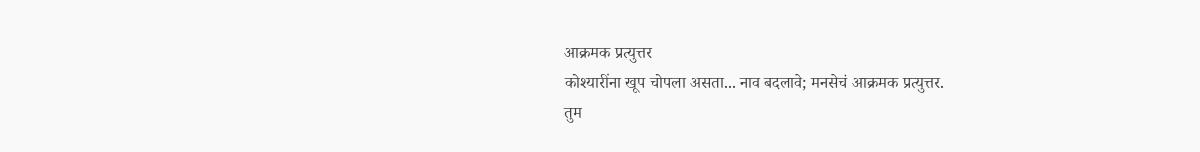आक्रमक प्रत्युत्तर
कोश्यारींना खूप चोपला असता... नाव बदलावे; मनसेचं आक्रमक प्रत्युत्तर.
तुम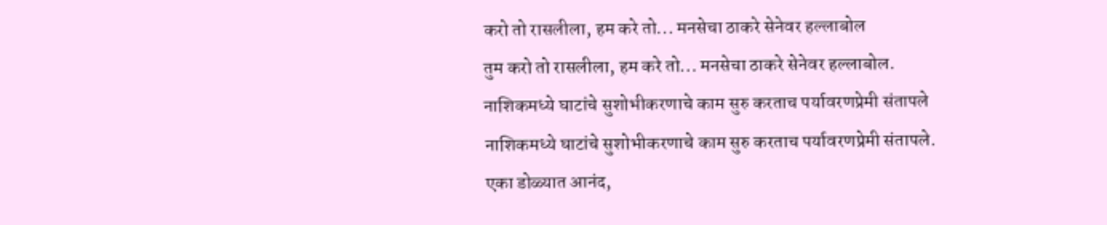करो तो रासलीला, हम करे तो... मनसेचा ठाकरे सेनेवर हल्लाबोल
तुम करो तो रासलीला, हम करे तो... मनसेचा ठाकरे सेनेवर हल्लाबोल.
नाशिकमध्ये घाटांचे सुशोभीकरणाचे काम सुरु करताच पर्यावरणप्रेमी संतापले
नाशिकमध्ये घाटांचे सुशोभीकरणाचे काम सुरु करताच पर्यावरणप्रेमी संतापले.
एका डोळ्यात आनंद,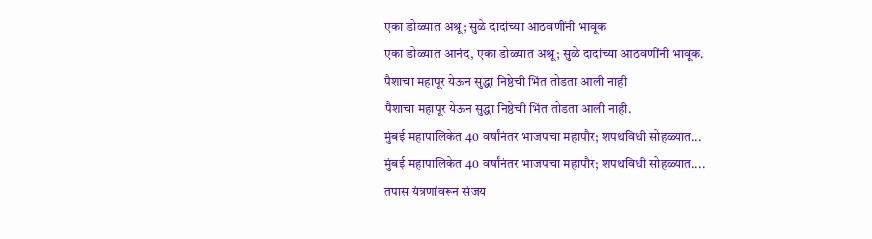एका डोळ्यात अश्रू; सुळे दादांच्या आठवणींनी भावूक
एका डोळ्यात आनंद, एका डोळ्यात अश्रू; सुळे दादांच्या आठवणींनी भावूक.
पैशाचा महापूर येऊन सुद्धा निष्ठेची भिंत तोडता आली नाही
पैशाचा महापूर येऊन सुद्धा निष्ठेची भिंत तोडता आली नाही.
मुंबई महापालिकेत 40 वर्षांनंतर भाजपचा महापौर; शपथविधी सोहळ्यात...
मुंबई महापालिकेत 40 वर्षांनंतर भाजपचा महापौर; शपथविधी सोहळ्यात....
तपास यंत्रणांवरून संजय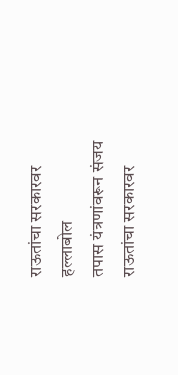राऊतांचा सरकारवर हल्लाबोल
तपास यंत्रणांवरून संजय राऊतांचा सरकारवर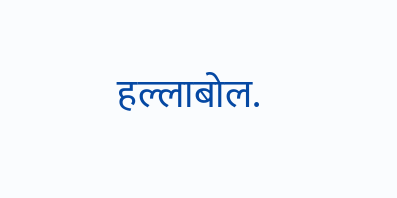हल्लाबोल.